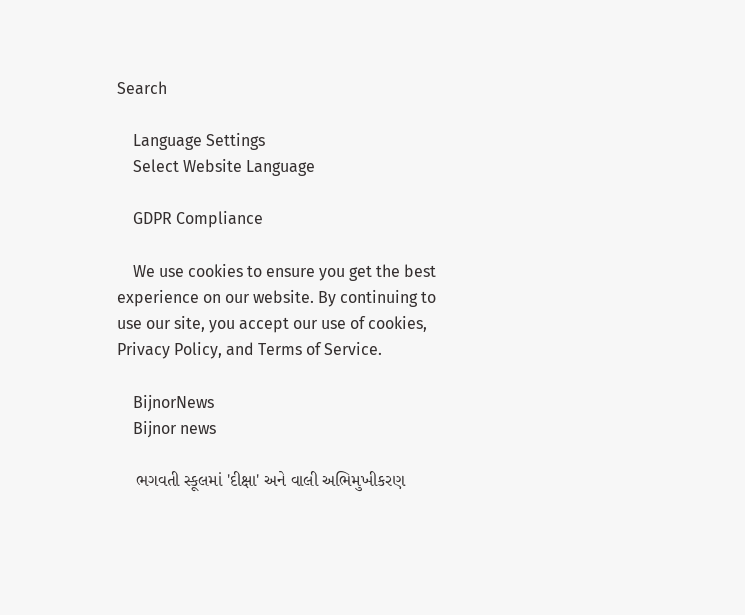Search

    Language Settings
    Select Website Language

    GDPR Compliance

    We use cookies to ensure you get the best experience on our website. By continuing to use our site, you accept our use of cookies, Privacy Policy, and Terms of Service.

    BijnorNews
    Bijnor news

    ભગવતી સ્કૂલમાં 'દીક્ષા' અને વાલી અભિમુખીકરણ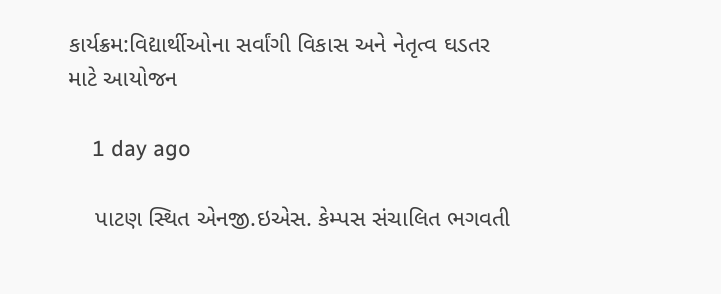કાર્યક્રમ:વિદ્યાર્થીઓના સર્વાંગી વિકાસ અને નેતૃત્વ ઘડતર માટે આયોજન

    1 day ago

    પાટણ સ્થિત એનજી.ઇએસ. કેમ્પસ સંચાલિત ભગવતી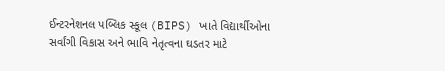ઈન્ટરનેશનલ પબ્લિક સ્કૂલ (BIPS) ખાતે વિદ્યાર્થીઓના સર્વાંગી વિકાસ અને ભાવિ નેતૃત્વના ઘડતર માટે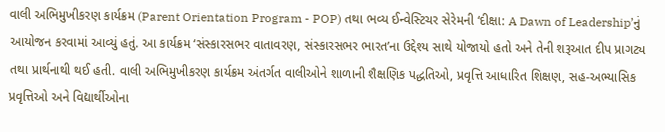વાલી અભિમુખીકરણ કાર્યક્રમ (Parent Orientation Program - POP) તથા ભવ્ય ઈન્વેસ્ટિચર સેરેમની ‘દીક્ષા: A Dawn of Leadership’નું આયોજન કરવામાં આવ્યું હતું. આ કાર્યક્રમ ‘સંસ્કારસભર વાતાવરણ, સંસ્કારસભર ભારત’ના ઉદ્દેશ્ય સાથે યોજાયો હતો અને તેની શરૂઆત દીપ પ્રાગટ્ય તથા પ્રાર્થનાથી થઈ હતી. વાલી અભિમુખીકરણ કાર્યક્રમ અંતર્ગત વાલીઓને શાળાની શૈક્ષણિક પદ્ધતિઓ, પ્રવૃત્તિ આધારિત શિક્ષણ, સહ-અભ્યાસિક પ્રવૃત્તિઓ અને વિદ્યાર્થીઓના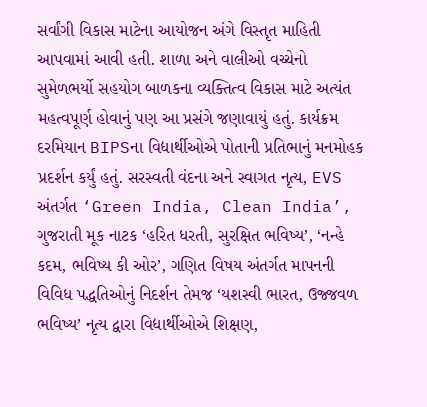સર્વાંગી વિકાસ માટેના આયોજન અંગે વિસ્તૃત માહિતી આપવામાં આવી હતી. શાળા અને વાલીઓ વચ્ચેનો સુમેળભર્યો સહયોગ બાળકના વ્યક્તિત્વ વિકાસ માટે અત્યંત મહત્વપૂર્ણ હોવાનું પણ આ પ્રસંગે જણાવાયું હતું. કાર્યક્રમ દરમિયાન BIPSના વિદ્યાર્થીઓએ પોતાની પ્રતિભાનું મનમોહક પ્રદર્શન કર્યું હતું. સરસ્વતી વંદના અને સ્વાગત નૃત્ય, EVS અંતર્ગત ‘Green India, Clean India’, ગુજરાતી મૂક નાટક ‘હરિત ધરતી, સુરક્ષિત ભવિષ્ય’, ‘નન્હે કદમ, ભવિષ્ય કી ઓર’, ગણિત વિષય અંતર્ગત માપનની વિવિધ પદ્ધતિઓનું નિદર્શન તેમજ ‘યશસ્વી ભારત, ઉજ્જવળ ભવિષ્ય’ નૃત્ય દ્વારા વિદ્યાર્થીઓએ શિક્ષણ,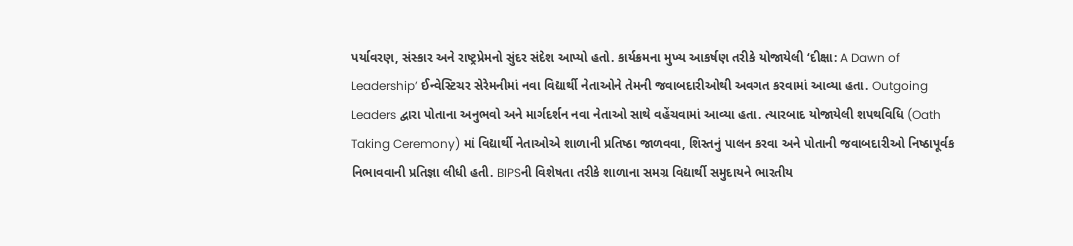પર્યાવરણ, સંસ્કાર અને રાષ્ટ્રપ્રેમનો સુંદર સંદેશ આપ્યો હતો. કાર્યક્રમના મુખ્ય આકર્ષણ તરીકે યોજાયેલી ‘દીક્ષા: A Dawn of Leadership’ ઈન્વેસ્ટિચર સેરેમનીમાં નવા વિદ્યાર્થી નેતાઓને તેમની જવાબદારીઓથી અવગત કરવામાં આવ્યા હતા. Outgoing Leaders દ્વારા પોતાના અનુભવો અને માર્ગદર્શન નવા નેતાઓ સાથે વહેંચવામાં આવ્યા હતા. ત્યારબાદ યોજાયેલી શપથવિધિ (Oath Taking Ceremony) માં વિદ્યાર્થી નેતાઓએ શાળાની પ્રતિષ્ઠા જાળવવા, શિસ્તનું પાલન કરવા અને પોતાની જવાબદારીઓ નિષ્ઠાપૂર્વક નિભાવવાની પ્રતિજ્ઞા લીધી હતી. BIPSની વિશેષતા તરીકે શાળાના સમગ્ર વિદ્યાર્થી સમુદાયને ભારતીય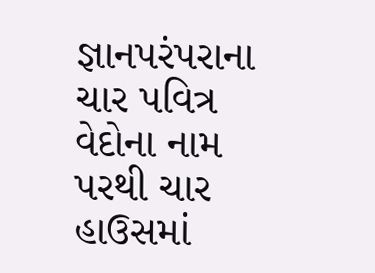જ્ઞાનપરંપરાના ચાર પવિત્ર વેદોના નામ પરથી ચાર હાઉસમાં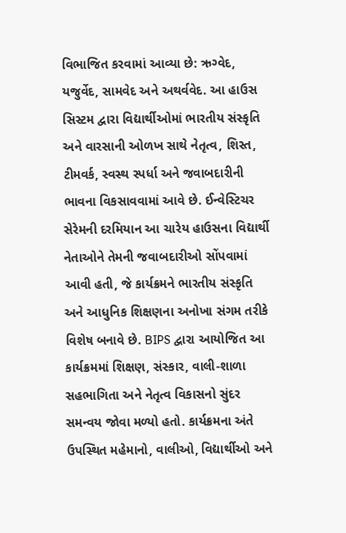વિભાજિત કરવામાં આવ્યા છે: ઋગ્વેદ, યજુર્વેદ, સામવેદ અને અથર્વવેદ. આ હાઉસ સિસ્ટમ દ્વારા વિદ્યાર્થીઓમાં ભારતીય સંસ્કૃતિ અને વારસાની ઓળખ સાથે નેતૃત્વ, શિસ્ત, ટીમવર્ક, સ્વસ્થ સ્પર્ધા અને જવાબદારીની ભાવના વિકસાવવામાં આવે છે. ઈન્વેસ્ટિચર સેરેમની દરમિયાન આ ચારેય હાઉસના વિદ્યાર્થી નેતાઓને તેમની જવાબદારીઓ સોંપવામાં આવી હતી, જે કાર્યક્રમને ભારતીય સંસ્કૃતિ અને આધુનિક શિક્ષણના અનોખા સંગમ તરીકે વિશેષ બનાવે છે. BIPS દ્વારા આયોજિત આ કાર્યક્રમમાં શિક્ષણ, સંસ્કાર, વાલી-શાળા સહભાગિતા અને નેતૃત્વ વિકાસનો સુંદર સમન્વય જોવા મળ્યો હતો. કાર્યક્રમના અંતે ઉપસ્થિત મહેમાનો, વાલીઓ, વિદ્યાર્થીઓ અને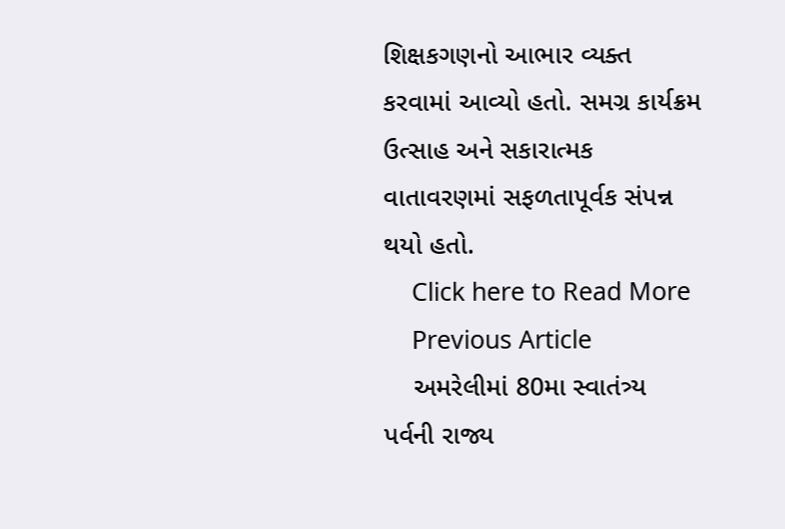શિક્ષકગણનો આભાર વ્યક્ત કરવામાં આવ્યો હતો. સમગ્ર કાર્યક્રમ ઉત્સાહ અને સકારાત્મક વાતાવરણમાં સફળતાપૂર્વક સંપન્ન થયો હતો.
    Click here to Read More
    Previous Article
    અમરેલીમાં 80મા સ્વાતંત્ર્ય પર્વની રાજ્ય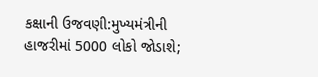કક્ષાની ઉજવણી:મુખ્યમંત્રીની હાજરીમાં 5000 લોકો જોડાશે;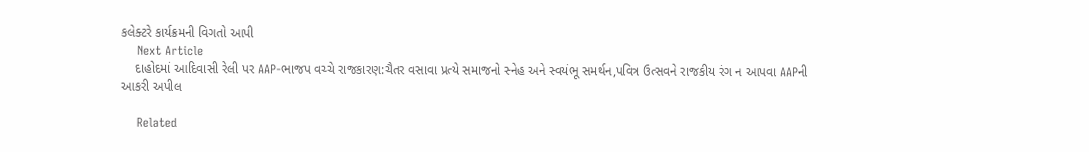કલેક્ટરે કાર્યક્રમની વિગતો આપી
    Next Article
    દાહોદમાં આદિવાસી રેલી પર AAP-ભાજપ વચ્ચે રાજકારણ:ચૈતર વસાવા પ્રત્યે સમાજનો સ્નેહ અને સ્વયંભૂ સમર્થન,પવિત્ર ઉત્સવને રાજકીય રંગ ન આપવા AAPની આકરી અપીલ

    Related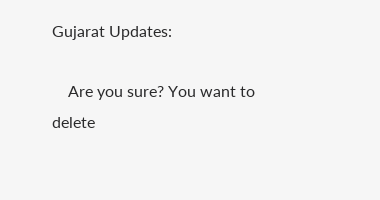Gujarat Updates:

    Are you sure? You want to delete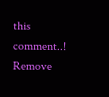this comment..! Remove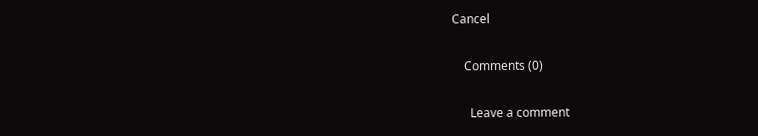Cancel

    Comments (0)

      Leave a comment